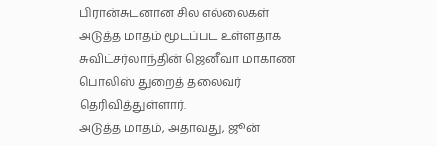பிரான்சுடனான சில எல்லைகள் அடுத்த மாதம் மூடப்பட உள்ளதாக சுவிட்சர்லாந்தின் ஜெனீவா மாகாண பொலிஸ் துறைத் தலைவர் தெரிவித்துள்ளார்.
அடுத்த மாதம், அதாவது, ஜூன்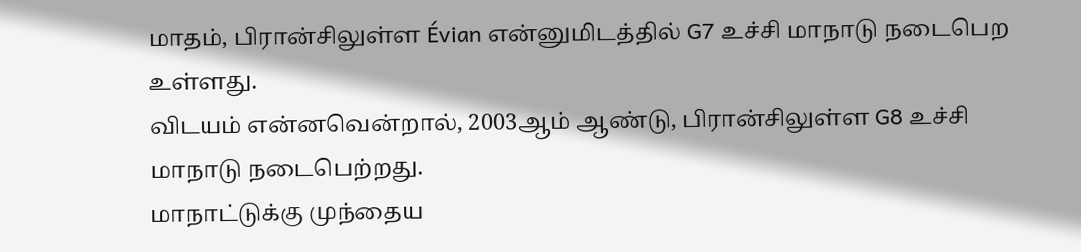மாதம், பிரான்சிலுள்ள Évian என்னுமிடத்தில் G7 உச்சி மாநாடு நடைபெற உள்ளது.
விடயம் என்னவென்றால், 2003ஆம் ஆண்டு, பிரான்சிலுள்ள G8 உச்சி மாநாடு நடைபெற்றது.
மாநாட்டுக்கு முந்தைய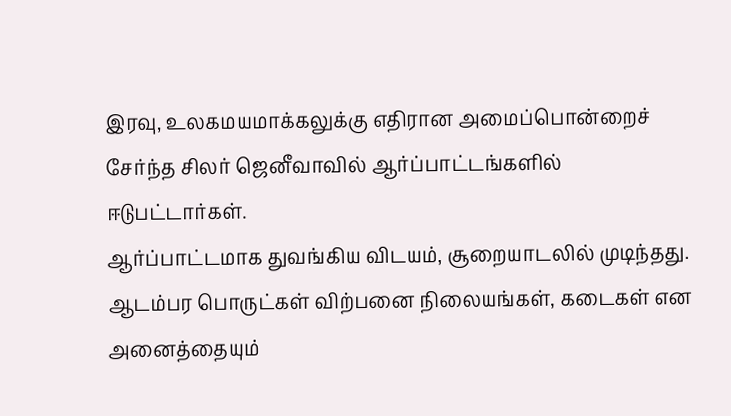இரவு, உலகமயமாக்கலுக்கு எதிரான அமைப்பொன்றைச் சேர்ந்த சிலர் ஜெனீவாவில் ஆர்ப்பாட்டங்களில் ஈடுபட்டார்கள்.
ஆர்ப்பாட்டமாக துவங்கிய விடயம், சூறையாடலில் முடிந்தது. ஆடம்பர பொருட்கள் விற்பனை நிலையங்கள், கடைகள் என அனைத்தையும்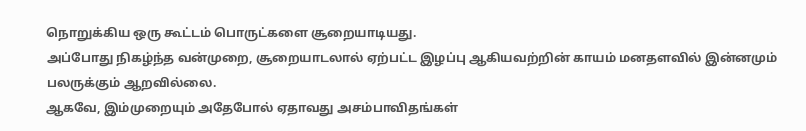நொறுக்கிய ஒரு கூட்டம் பொருட்களை சூறையாடியது.
அப்போது நிகழ்ந்த வன்முறை, சூறையாடலால் ஏற்பட்ட இழப்பு ஆகியவற்றின் காயம் மனதளவில் இன்னமும் பலருக்கும் ஆறவில்லை.
ஆகவே, இம்முறையும் அதேபோல் ஏதாவது அசம்பாவிதங்கள்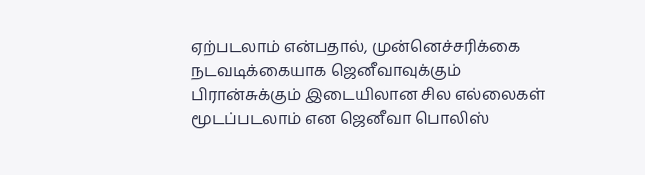ஏற்படலாம் என்பதால், முன்னெச்சரிக்கை நடவடிக்கையாக ஜெனீவாவுக்கும் பிரான்சுக்கும் இடையிலான சில எல்லைகள் மூடப்படலாம் என ஜெனீவா பொலிஸ்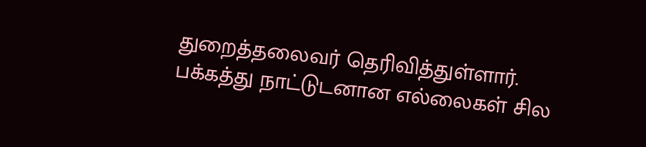துறைத்தலைவர் தெரிவித்துள்ளார்.
பக்கத்து நாட்டுடனான எல்லைகள் சில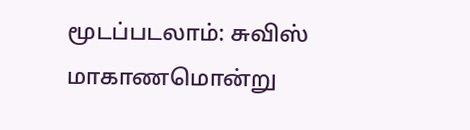மூடப்படலாம்: சுவிஸ் மாகாணமொன்று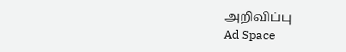அறிவிப்பு
Ad Space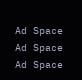Ad Space
Ad Space
Ad Space